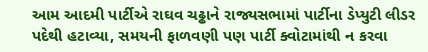આમ આદમી પાર્ટીએ રાઘવ ચઢ્ઢાને રાજ્યસભામાં પાર્ટીના ડેપ્યુટી લીડર પદેથી હટાવ્યા, સમયની ફાળવણી પણ પાર્ટી ક્વોટામાંથી ન કરવા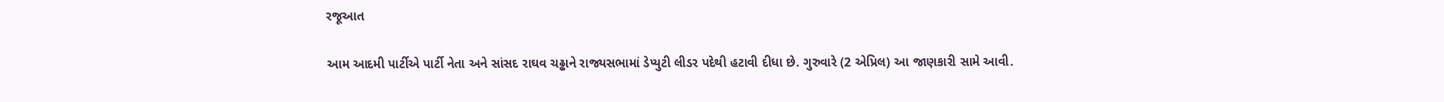રજૂઆત

આમ આદમી પાર્ટીએ પાર્ટી નેતા અને સાંસદ રાઘવ ચઢ્ઢાને રાજ્યસભામાં ડેપ્યુટી લીડર પદેથી હટાવી દીધા છે. ગુરુવારે (2 એપ્રિલ) આ જાણકારી સામે આવી.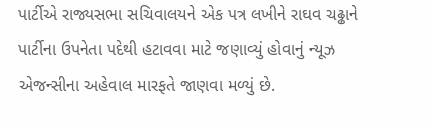પાર્ટીએ રાજ્યસભા સચિવાલયને એક પત્ર લખીને રાઘવ ચઢ્ઢાને પાર્ટીના ઉપનેતા પદેથી હટાવવા માટે જણાવ્યું હોવાનું ન્યૂઝ એજન્સીના અહેવાલ મારફતે જાણવા મળ્યું છે.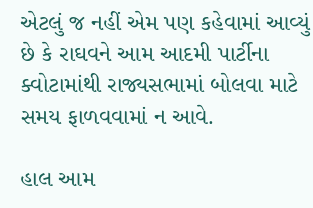એટલું જ નહીં એમ પણ કહેવામાં આવ્યું છે કે રાઘવને આમ આદમી પાર્ટીના ક્વોટામાંથી રાજ્યસભામાં બોલવા માટે સમય ફાળવવામાં ન આવે.

હાલ આમ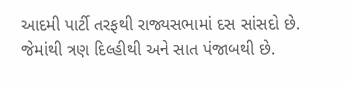આદમી પાર્ટી તરફથી રાજ્યસભામાં દસ સાંસદો છે. જેમાંથી ત્રણ દિલ્હીથી અને સાત પંજાબથી છે.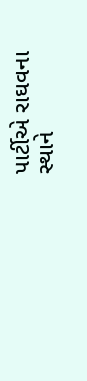પાર્ટીએ રાઘવના સ્થાને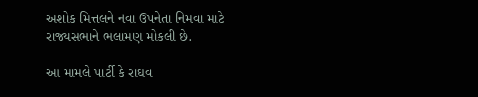અશોક મિત્તલને નવા ઉપનેતા નિમવા માટે રાજ્યસભાને ભલામણ મોકલી છે.

આ મામલે પાર્ટી કે રાઘવ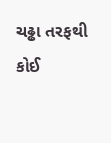ચઢ્ઢા તરફથી કોઈ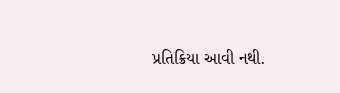પ્રતિક્રિયા આવી નથી.